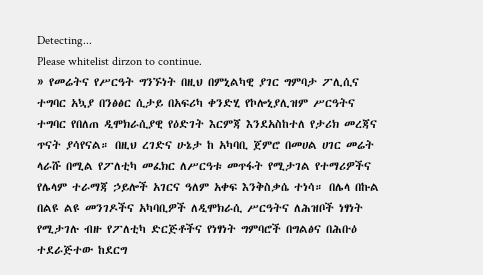Detecting...
Please whitelist dirzon to continue.
» የመሬትና የሥርዓት ግንኙነት በዚህ በምኒልካዊ ያገር ግምባታ ፖሊሲና ተግባር አኳያ በንፅፅር ሲታይ በአፍሪካ ቀንድሂ የኮሎኒያሊዝም ሥርዓትና ተግባር የበለጠ ዲሞክራሲያዊ የዕድገት እርምጃ እንደአስከተለ የታሪክ መረጃና ጥናት ያሳየናል። በዚህ ረገድና ሁኔታ ከ አካባቢ ጀምሮ በመሀል ሀገር መሬት ላራሹ በሚል የፖለቲካ መፈክር ለሥርዓቱ መጥፋት የሚታገል የተማሪዎችና የሌላም ተራማጃ ኃይሎች አገርና ዓለም አቀፍ እንቅስቃሴ ተነሳ። በሌላ በኩል በልዩ ልዩ መንገዶችና አካባቢዎች ለዲሞክራሲ ሥርዓትና ለሕዝቦች ነፃነት የሚታገሉ ብዙ የፖለቲካ ድርጅቶችና የነፃነት ግምባሮች በግልፅና በሕቡዕ ተደራጅተው ከደርግ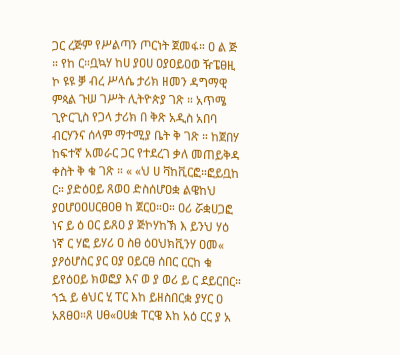ጋር ረጅም የሥልጣን ጦርነት ጀመፋ። ዐ ል ጅ ። የከ ር።ቧኳሃ ከሀ ያዐሀ ዐያዐይዐወ ዥፔፀዚ ኮ ዩዩ ቓ ብረ ሥላሴ ታሪክ ዘመን ዳግማዊ ምጳል ጉሠ ገሥት ሊትዮጵያ ገጽ ። አጥሜ ጊዮርጊስ የጋላ ታሪክ በ ቅጽ አዲስ አበባ ብርሃንና ሰላም ማተሚያ ቤት ቅ ገጽ ። ከጀበሃ ከፍተኛ አመራር ጋር የተደረገ ቃለ መጠይቅዳ ቀስት ቅ ቁ ገጽ ። « «ህ ሀ ቫከቪርፎ።ፎይቧከ ር። ያድዕዐይ ጸወዐ ድስሰሆዐቋ ልዌከህ ያዐሆዐዐሀርፀዐፀ ከ ጀርዐ።ዐ። ዐሪ ሯቋሀጋፎ ነና ይ ዕ ዐር ይጸዐ ያ ጅኮሃከኽ እ ይንህ ሃዕ ነኛ ር ሃፎ ይሃሪ ዐ ስፀ ዕዐህክቪንሃ ዐመ« ያዖዕሆስር ያር ዐያ ዐይርፀ ሰበር ርርከ ቁ ይየዕዐይ ክወፎያ እና ወ ያ ወሪ ይ ር ደይርበር። ኀኋ ይ ፅህር ሂ ፐር እከ ይዘስበርቋ ያሃር ዐ አጸፀዐ።ጸ ሀፀ«ዐሀቋ ፐርዌ እከ አዕ ርር ያ አ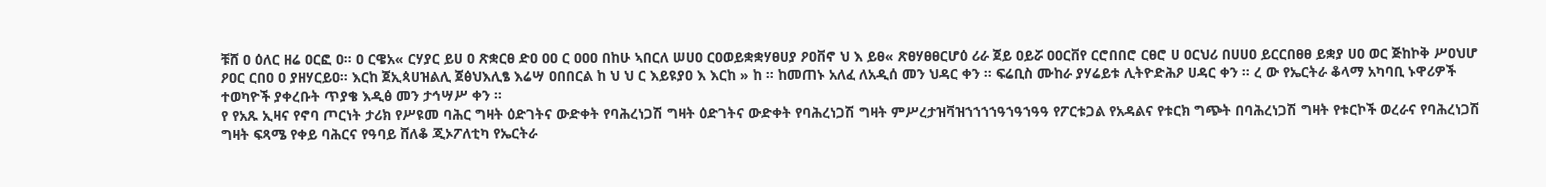ቹሸ ዐ ዕለር ዘሬ ዐርፎ ዐ። ዐ ርዌአ« ርሃያር ይሀ ዐ ጽቋርፀ ድዐ ዐዐ ር ዐዐዐ በከሁ ኣበርለ ሠሀዐ ርዐወይቋቋሃፀሀያ ዖዐቨኖ ህ እ ይፀ« ጽፀሃፀፀርሆዕ ሪራ ጀይ ዐይሯ ዐዐርቨየ ርሮበበሮ ርፀሮ ሀ ዐርህሪ በሀሀዐ ይርርበፀፀ ይቋያ ሀዐ ወር ጅከኮቅ ሥዐህሆ ዖዐር ርበዐ ዐ ያዘሃርይዐ። እርከ ጀኢጳሀዝልሊ ጀፅህእሊፄ እሬሣ ዐበበርል ከ ህ ህ ር እይዩያዐ እ እርከ » ከ ። ከመጠኑ አለፈ ለአዲሰ መን ህዳር ቀን ። ፍሬቢስ ሙከራ ያሃሬይቱ ሊትዮድሕዖ ሀዳር ቀን ። ረ ው የኤርትራ ቆላማ አካባቢ ኑዋሪዎች ተወካዮች ያቀረቡት ጥያቄ እዲፅ መን ታኅሣሥ ቀን ።
የ የአጹ ኢዛና የኖባ ጦርነት ታሪክ የሥዩመ ባሕር ግዛት ዕድገትና ውድቀት የባሕረነጋሽ ግዛት ዕድገትና ውድቀት የባሕረነጋሽ ግዛት ምሥረታዝቫዝኀኀኀኀዓኀዓኀዓዓ የፖርቱጋል የአዳልና የቱርክ ግጭት በባሕረነጋሽ ግዛት የቱርኮች ወረራና የባሕረነጋሽ ግዛት ፍጻሜ የቀይ ባሕርና የዓባይ ሸለቆ ጂኦፖለቲካ የኤርትራ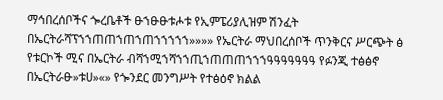ማኅበረሰቦችና ጐረቤቶች ፁኀፁፁቱሖቱ የኢምፔሪያሊዝም ሽንፈት በኤርትራሻፕኀኀጠጠኀጠኀጠኀኀኀኀኀ»»»» የኤርትራ ማህበረሰቦች ጥንቅርና ሥርጭት ፅ የቱርኮች ሚና በኤርትራ ብሻኀሚኀሻኀኀጢኀጠጠጠኀኀኀዓዓዓዓዓዓዓ የፉንጂ ተፅፅኖ በኤርትራፁ»ቱሀ»«» የጐንደር መንግሥት የተፅዕኖ ክልል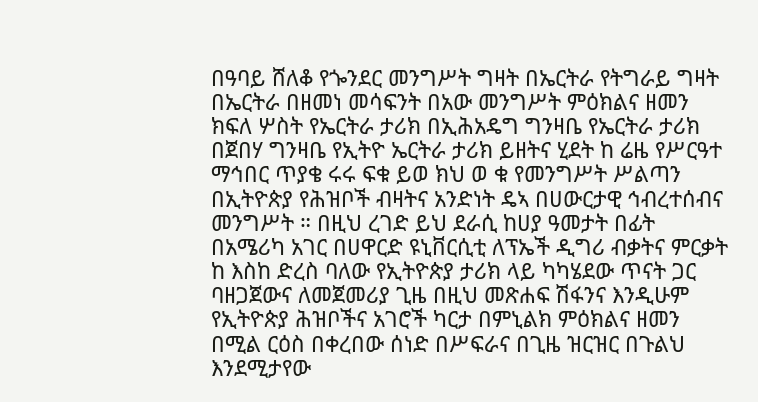በዓባይ ሸለቆ የጐንደር መንግሥት ግዛት በኤርትራ የትግራይ ግዛት በኤርትራ በዘመነ መሳፍንት በአው መንግሥት ምዕክልና ዘመን ክፍለ ሦስት የኤርትራ ታሪክ በኢሕአዴግ ግንዛቤ የኤርትራ ታሪክ በጀበሃ ግንዛቤ የኢትዮ ኤርትራ ታሪክ ይዘትና ሂደት ከ ሬዜ የሥርዓተ ማኅበር ጥያቄ ሩሩ ፍቁ ይወ ክህ ወ ቁ የመንግሥት ሥልጣን በኢትዮጵያ የሕዝቦች ብዛትና አንድነት ዴኣ በሀውርታዊ ኅብረተሰብና መንግሥት ። በዚህ ረገድ ይህ ደራሲ ከሀያ ዓመታት በፊት በአሜሪካ አገር በሀዋርድ ዩኒቨርሲቲ ለፕኤች ዲግሪ ብቃትና ምርቃት ከ እስከ ድረስ ባለው የኢትዮጵያ ታሪክ ላይ ካካሄደው ጥናት ጋር ባዘጋጀውና ለመጀመሪያ ጊዜ በዚህ መጽሐፍ ሽፋንና እንዲሁም የኢትዮጵያ ሕዝቦችና አገሮች ካርታ በምኒልክ ምዕክልና ዘመን በሚል ርዕስ በቀረበው ሰነድ በሥፍራና በጊዜ ዝርዝር በጉልህ እንደሚታየው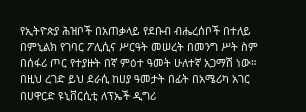የኢትዮጵያ ሕዝቦች በአጠቃላይ የደቡብ ብሔረሰቦች በተለይ በምኒልክ የገባር ፖሊሲና ሥርዓት መሠረት በመንግ ሥት ስም በሰፋሪ ጦር የተያዙት በኛ ምዕተ ዓመት ሁለተኛ አጋማሽ ነው። በዚህ ረገድ ይህ ደራሲ ከሀያ ዓመታት በፊት በአሜሪካ አገር በሀዋርድ ዩኒቨርሲቲ ለፕኤች ዲግሪ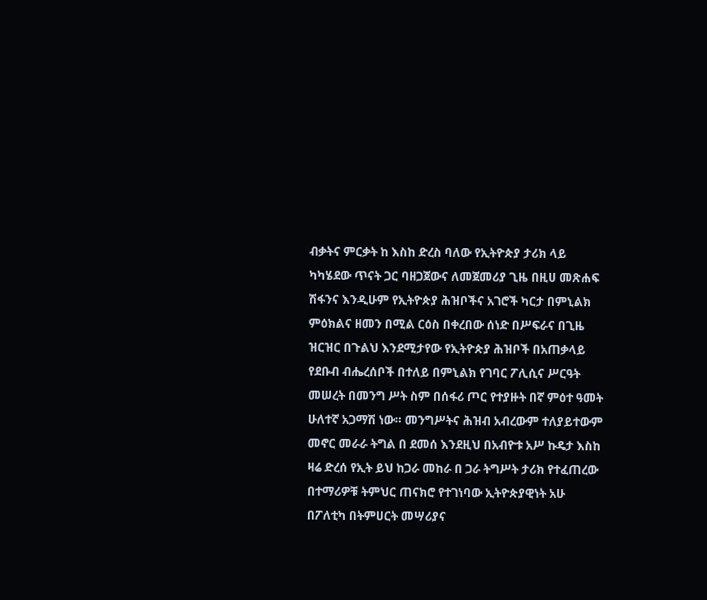ብቃትና ምርቃት ከ እስከ ድረስ ባለው የኢትዮጵያ ታሪክ ላይ ካካሄደው ጥናት ጋር ባዘጋጀውና ለመጀመሪያ ጊዜ በዚሀ መጽሐፍ ሽፋንና እንዲሁም የኢትዮጵያ ሕዝቦችና አገሮች ካርታ በምኒልክ ምዕክልና ዘመን በሚል ርዕስ በቀረበው ሰነድ በሥፍራና በጊዜ ዝርዝር በጉልህ እንደሚታየው የኢትዮጵያ ሕዝቦች በአጠቃላይ የደቡብ ብሔረሰቦች በተለይ በምኒልክ የገባር ፖሊሲና ሥርዓት መሠረት በመንግ ሥት ስም በሰፋሪ ጦር የተያዙት በኛ ምዕተ ዓመት ሁለተኛ አጋማሽ ነው። መንግሥትና ሕዝብ አብረውም ተለያይተውም መኖር መራራ ትግል በ ደመሰ እንደዚህ በአብዮቱ አሥ ኩዴታ እስከ ዛሬ ድረሰ የኢት ይህ ከጋራ መከራ በ ጋራ ትግሥት ታሪክ የተፈጠረው በተማሪዎቹ ትምህር ጠናክሮ የተገነባው ኢትዮጵያዊነት አሁ በፖለቲካ በትምሀርት መሣሪያና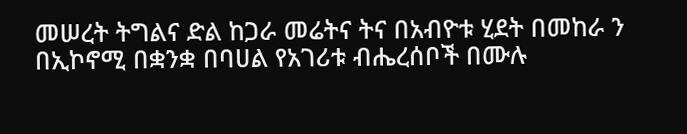መሠረት ትግልና ድል ከጋራ መሬትና ትና በአብዮቱ ሂደት በመከራ ን በኢኮኖሚ በቋንቋ በባሀል የአገሪቱ ብሔረሰቦች በሙሉ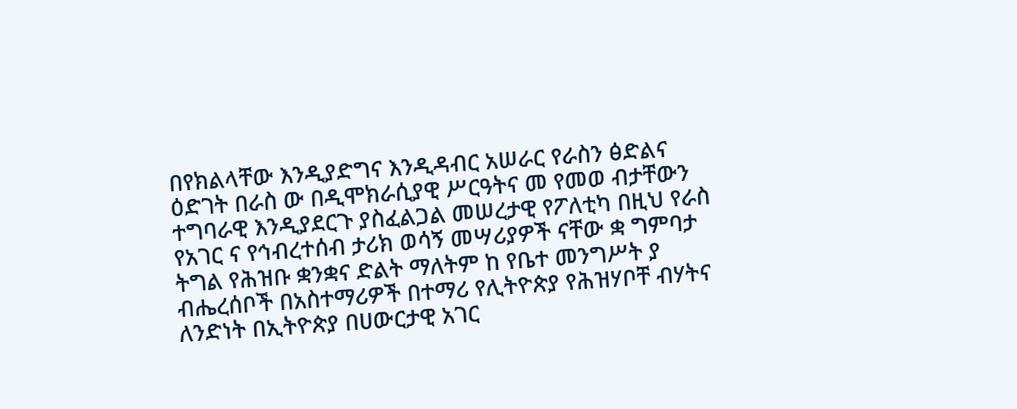በየክልላቸው እንዲያድግና እንዲዳብር አሠራር የራስን ፅድልና ዕድገት በራስ ው በዲሞክራሲያዊ ሥርዓትና መ የመወ ብታቸውን ተግባራዊ እንዲያደርጉ ያስፈልጋል መሠረታዊ የፖለቲካ በዚህ የራስ የአገር ና የኅብረተሰብ ታሪክ ወሳኝ መሣሪያዎች ናቸው ቋ ግምባታ ትግል የሕዝቡ ቋንቋና ድልት ማለትም ከ የቤተ መንግሥት ያ ብሔረሰቦች በአስተማሪዎች በተማሪ የሊትዮጵያ የሕዝሃቦቸ ብሃትና ለንድነት በኢትዮጵያ በሀውርታዊ አገር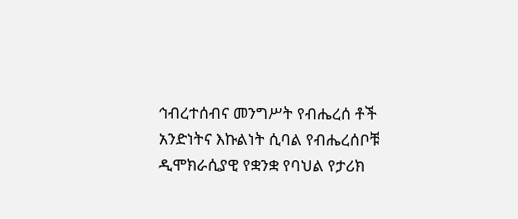ኅብረተሰብና መንግሥት የብሔረሰ ቶች አንድነትና እኩልነት ሲባል የብሔረሰቦቹ ዲሞክራሲያዊ የቋንቋ የባህል የታሪክ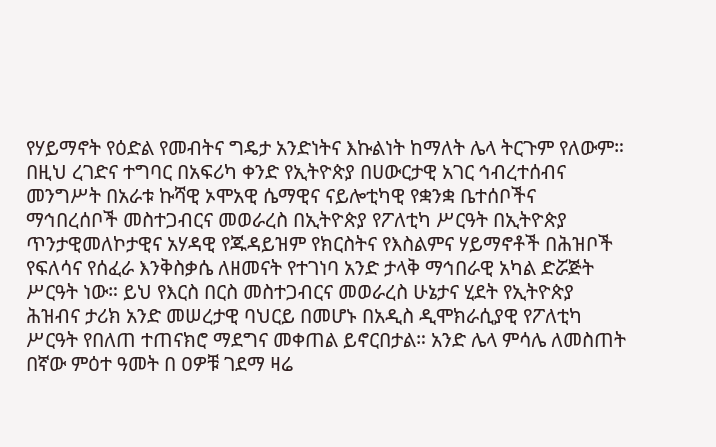የሃይማኖት የዕድል የመብትና ግዴታ አንድነትና እኩልነት ከማለት ሌላ ትርጉም የለውም። በዚህ ረገድና ተግባር በአፍሪካ ቀንድ የኢትዮጵያ በሀውርታዊ አገር ኅብረተሰብና መንግሥት በአራቱ ኩሻዊ ኦሞአዊ ሴማዊና ናይሎቲካዊ የቋንቋ ቤተሰቦችና ማኅበረሰቦች መስተጋብርና መወራረስ በኢትዮጵያ የፖለቲካ ሥርዓት በኢትዮጵያ ጥንታዊመለኮታዊና አሃዳዊ የጁዳይዝም የክርስትና የእስልምና ሃይማኖቶች በሕዝቦች የፍለሳና የሰፈራ እንቅስቃሴ ለዘመናት የተገነባ አንድ ታላቅ ማኅበራዊ አካል ድሯጅት ሥርዓት ነው። ይህ የእርስ በርስ መስተጋብርና መወራረስ ሁኔታና ሂደት የኢትዮጵያ ሕዝብና ታሪክ አንድ መሠረታዊ ባህርይ በመሆኑ በአዲስ ዲሞክራሲያዊ የፖለቲካ ሥርዓት የበለጠ ተጠናክሮ ማደግና መቀጠል ይኖርበታል። አንድ ሌላ ምሳሌ ለመስጠት በኛው ምዕተ ዓመት በ ዐዎቹ ገደማ ዛሬ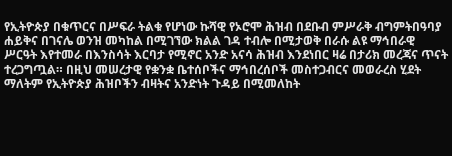የኢትዮጵያ በቁጥርና በሥፍራ ትልቁ የሆነው ኩሻዊ የኦሮሞ ሕዝብ በደቡብ ምሥራቅ ብግምትበዓባያ ሐይቅና በገናሌ ወንዝ መካከል በሚገኘው ክልል ገዳ ተብሎ በሚታወቅ በራሱ ልዩ ማኅበራዊ ሥርዓት እየተመራ በእንስሳት እርባታ የሚኖር አንድ አናሳ ሕዝብ እንደነበር ዛሬ በታሪክ መረጃና ጥናት ተረጋግጧል። በዚህ መሠረታዊ የቋንቋ ቤተሰቦችና ማኅበረሰቦች መስተጋብርና መወራረስ ሂደት ማለትም የኢትዮጵያ ሕዝቦችን ብዛትና አንድነት ጉዳይ በሚመለከት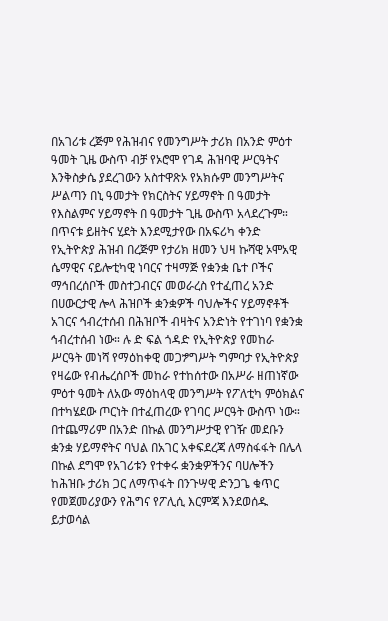በአገሪቱ ረጅም የሕዝብና የመንግሥት ታሪክ በአንድ ምዕተ ዓመት ጊዜ ውስጥ ብቻ የኦሮሞ የገዳ ሕዝባዊ ሥርዓትና እንቅስቃሴ ያደረገውን አስተዋጽኦ የአክሱም መንግሥትና ሥልጣን በኒ ዓመታት የክርስትና ሃይማኖት በ ዓመታት የእስልምና ሃይማኖት በ ዓመታት ጊዜ ውስጥ አላደረጉም። በጥናቱ ይዘትና ሂደት እንደሚታየው በአፍሪካ ቀንድ የኢትዮጵያ ሕዝብ በረጅም የታሪክ ዘመን ህዛ ኩሻዊ ኦሞአዊ ሴማዊና ናይሎቲካዊ ነባርና ተዛማጅ የቋንቋ ቤተ ቦችና ማኅበረሰቦች መስተጋብርና መወራረስ የተፈጠረ አንድ በሀውርታዊ ሎላ ሕዝቦች ቋንቋዎች ባህሎችና ሃይማኖቶች አገርና ኅብረተሰብ በሕዝቦች ብዛትና አንድነት የተገነባ የቋንቋ ኅብረተሰብ ነው። ሉ ድ ፍል ጎዳድ የኢትዮጵያ የመከራ ሥርዓት መነሻ የማዕከቀዊ መጋፇግሥት ግምባታ የኢትዮጵያ የዛሬው የብሔረሰቦች መከራ የተከሰተው በአሥራ ዘጠነኛው ምዕተ ዓመት ለአው ማዕከላዊ መንግሥት የፖለቲካ ምዕክልና በተካሄደው ጦርነት በተፈጠረው የገባር ሥርዓት ውስጥ ነው። በተጨማሪም በአንድ በኩል መንግሥታዊ የገዥ መደቡን ቋንቋ ሃይማኖትና ባህል በአገር አቀፍደረጃ ለማስፋፋት በሌላ በኩል ደግሞ የአገሪቱን የተቀሩ ቋንቋዎችንና ባሀሎችን ከሕዝቡ ታሪክ ጋር ለማጥፋት በንጉሣዊ ድንጋጌ ቁጥር የመጀመሪያውን የሕግና የፖሊሲ እርምጃ እንደወሰዱ ይታወሳል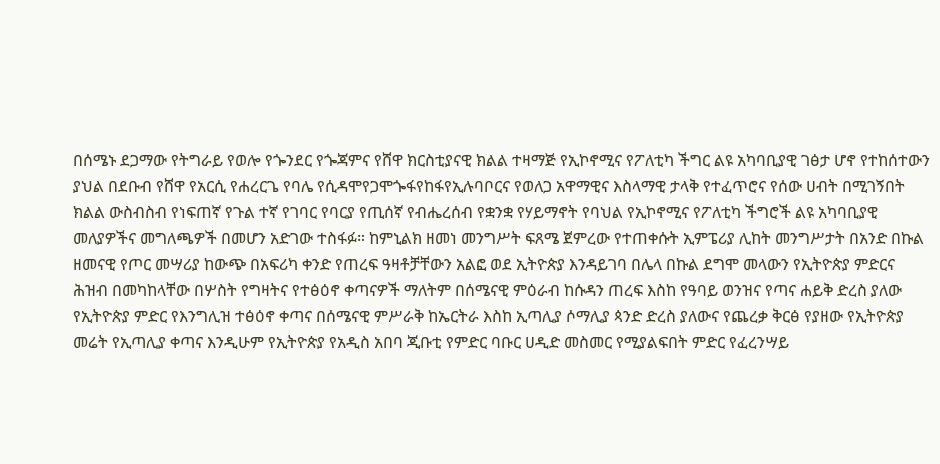በሰሜኑ ደጋማው የትግራይ የወሎ የጐንደር የጐጃምና የሸዋ ክርስቲያናዊ ክልል ተዛማጅ የኢኮኖሚና የፖለቲካ ችግር ልዩ አካባቢያዊ ገፅታ ሆኖ የተከሰተውን ያህል በደቡብ የሸዋ የአርሲ የሐረርጌ የባሌ የሲዳሞየጋሞጐፋየከፋየኢሉባቦርና የወለጋ አዋማዊና እስላማዊ ታላቅ የተፈጥሮና የሰው ሀብት በሚገኝበት ክልል ውስብስብ የነፍጠኛ የጉል ተኛ የገባር የባርያ የጢሰኛ የብሔረሰብ የቋንቋ የሃይማኖት የባህል የኢኮኖሚና የፖለቲካ ችግሮች ልዩ አካባቢያዊ መለያዎችና መግለጫዎች በመሆን አድገው ተስፋፉ። ከምኒልክ ዘመነ መንግሥት ፍጸሜ ጀምረው የተጠቀሱት ኢምፔሪያ ሊከት መንግሥታት በአንድ በኩል ዘመናዊ የጦር መሣሪያ ከውጭ በአፍሪካ ቀንድ የጠረፍ ዓዛቶቻቸውን አልፎ ወደ ኢትዮጵያ እንዳይገባ በሌላ በኩል ደግሞ መላውን የኢትዮጵያ ምድርና ሕዝብ በመካከላቸው በሦስት የግዛትና የተፅዕኖ ቀጣናዎች ማለትም በሰሜናዊ ምዕራብ ከሱዳን ጠረፍ እስከ የዓባይ ወንዝና የጣና ሐይቅ ድረስ ያለው የኢትዮጵያ ምድር የእንግሊዝ ተፅዕኖ ቀጣና በሰሜናዊ ምሥራቅ ከኤርትራ እስከ ኢጣሊያ ሶማሊያ ጳንድ ድረስ ያለውና የጨረቃ ቅርፅ የያዘው የኢትዮጵያ መሬት የኢጣሊያ ቀጣና እንዲሁም የኢትዮጵያ የአዲስ አበባ ጂቡቲ የምድር ባቡር ሀዲድ መስመር የሚያልፍበት ምድር የፈረንሣይ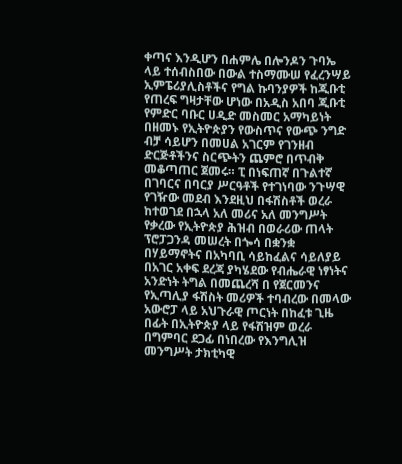ቀጣና እንዲሆን በሐምሌ በሎንዶን ጉባኤ ላይ ተሰብስበው በውል ተስማሙሠ የፈረንሣይ ኢምፔሪያሊስቶችና የግል ኩባንያዎች ከጂቡቲ የጠረፍ ግዛታቸው ሆነው በአዲስ አበባ ጂቡቲ የምድር ባቡር ሀዲድ መስመር አማካይነት በዘመኑ የኢትዮጵያን የውስጥና የውጭ ንግድ ብቻ ሳይሆን በመሀል አገርም የገንዘብ ድርጅቶችንና ስርጭትን ጨምሮ በጥብቅ መቆጣጠር ጀመሩ። ፒ በነፍጠኛ በጉልተኛ በገባርና በባርያ ሥርዓቶች የተገነባው ንጉሣዊ የገዥው መደብ እንደዚህ በፋሽስቶች ወረራ ከተወገደ በኋላ አለ መሪና አለ መንግሥት የቃረው የኢትዮጵያ ሕዝብ በወራሪው ጠላት ፕሮፓጋንዳ መሠረት በጐሳ በቋንቋ በሃይማኖትና በአካባቢ ሳይከፈልና ሳይለያይ በአገር አቀፍ ደረጃ ያካሄደው የብሔራዊ ነፃነትና አንድነት ትግል በመጨረሻ በ የጀርመንና የኢጣሊያ ፋሽስት መሪዎች ተባብረው በመላው አውሮፓ ላይ አህጉራዊ ጦርነት በከፈቱ ጊዜ በፊት በኢትዮጵያ ላይ የፋሽዝም ወረራ በግምባር ደጋፊ በነበረው የእንግሊዝ መንግሥት ታክቲካዊ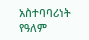አስተባባሪነት የዓለም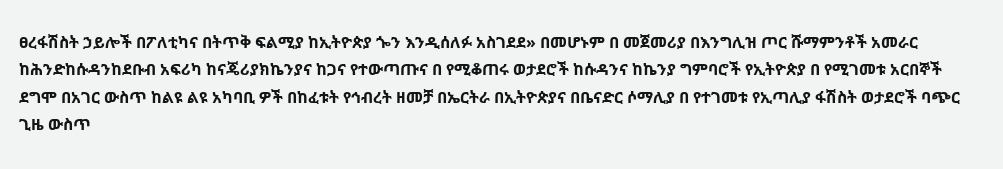ፀረፋሽስት ኃይሎች በፖለቲካና በትጥቅ ፍልሚያ ከኢትዮጵያ ጐን እንዲሰለፉ አስገደደ» በመሆኑም በ መጀመሪያ በእንግሊዝ ጦር ሹማምንቶች አመራር ከሕንድከሱዳንከደቡብ አፍሪካ ከናጄሪያክኬንያና ከጋና የተውጣጡና በ የሚቆጠሩ ወታደሮች ከሱዳንና ከኬንያ ግምባሮች የኢትዮጵያ በ የሚገመቱ አርበኞች ደግሞ በአገር ውስጥ ከልዩ ልዩ አካባቢ ዎች በከፈቱት የኅብረት ዘመቻ በኤርትራ በኢትዮጵያና በቤናድር ሶማሊያ በ የተገመቱ የኢጣሊያ ፋሽስት ወታደሮች ባጭር ጊዜ ውስጥ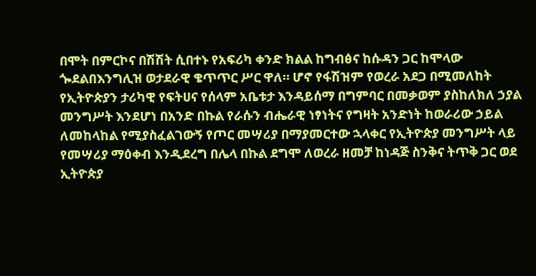በሞት በምርኮና በሽሽት ሲበተኑ የአፍሪካ ቀንድ ክልል ከግብፅና ከሱዳን ጋር ከሞላው ጐደልበእንግሊዝ ወታደራዊ ቄጥጥር ሥር ዋለ። ሆኖ የፋሽዝም የወረራ አደጋ በሚመለከት የኢትዮጵያን ታሪካዊ የፍትሀና የሰላም አቤቱታ እንዳይሰማ በግምባር በመቃወም ያስከለክለ ኃያል መንግሥት እንደሆነ በአንድ በኩል የራሱን ብሔራዊ ነፃነትና የግዛት አንድነት ከወራሪው ኃይል ለመከላከል የሚያስፈልገውኝ የጦር መሣሪያ በማያመርተው ኋላቀር የኢትዮጵያ መንግሥት ላይ የመሣሪያ ማዕቀብ እንዲደረግ በሌላ በኩል ደግሞ ለወረራ ዘመቻ ከነዳጅ ስንቅና ትጥቅ ጋር ወደ ኢትዮጵያ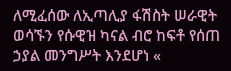ለሚፈሰው ለኢጣሊያ ፋሽስት ሠራዊት ወሳኙን የሱዊዝ ካናል ብሮ ከፍቶ የሰጠ ኃያል መንግሥት እንደሆነ «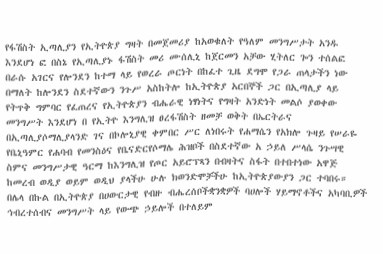የፋሽስት ኢጣሊያን የኢትዮጵያ ግዛት በመጀመሪያ ከአወቁለት የዓለም መንግሥታት አንዱ እንደሆነ ፎ በስኔ የኢጣሊያኑ ፋሽስት መሪ ሙሰሊኒ ከጀርመን አቻው ሂትለር ጐን ተሰልፎ በራሱ አገርና የሎንደን ከተማ ላይ የወረራ ጦርነት በከፈተ ጊዜ ደግሞ የጋራ ጠላታችን ነው በማለት ከሎንደን ስደተኛውን ንጉሥ አስከትሎ ከኢትዮጵያ አርበኞች ጋር በኢጣሊያ ላይ የትጥቅ ግምባር የፈጠረና የኢትዮጵያን ብሔራዊ ነፃነትና የግዛት አንድነት መልሶ ያወቀው መንግሥት እንደሆነ በ የኢትዮ እንግሊዝ ፀረፋሽስት ዘመቻ ወቅት በኤርትራና በኢጣሊያሶማሊያላንድ ገና በኮሎኒያዊ ቀምበር ሥር ለነበሩት የሐማሴን የአክሎ ጉዛይ የሠራዬ የቤኒዓምር የሐባብ የመንስዕና የቤናድርየሶማሌ ሕዝቦች በስደተኛው አ ኃይለ ሥላሴ ንጉሣዊ ስምና መንግሥታዊ ዓርማ ከእንግሊዝ የጦር አይሮፕጻን በብዛትና ስፋት በተበተነው አዋጅ ከመረብ ወዲያ ወይም ወዲህ ያላችሁ ሁሉ ክወንድሞቻችሁ ከኢትዮጵያውያን ጋር ተባበሩ። በሌላ በኩል በኢትዮጵያ በሀውርታዊ የብዙ ብሔረሰቦችቋንቋዎች ባሀሎች ሃይማኖቶችና አካባቢዎች ኅብረተሰብና መንግሥት ላይ የውጭ ኃይሎች በተለይም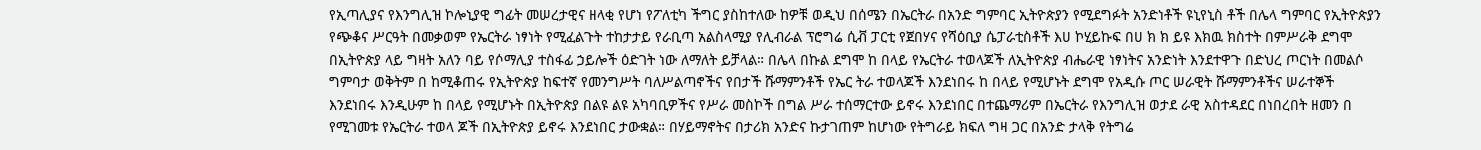የኢጣሊያና የእንግሊዝ ኮሎኒያዊ ግፊት መሠረታዊና ዘላቂ የሆነ የፖለቲካ ችግር ያስከተለው ከዎቹ ወዲህ በሰሜን በኤርትራ በአንድ ግምባር ኢትዮጵያን የሚደግፉት አንድነቶች ዩኒየኒስ ቶች በሌላ ግምባር የኢትዮጵያን የጭቆና ሥርዓት በመቃወም የኤርትራ ነፃነት የሚፈልጉት ተከታታይ የራቢጣ አልስላሚያ የሊብራል ፕሮግሬ ሲቭ ፓርቲ የጀበሃና የሻዕቢያ ሴፓራቲስቶች እሀ ኮሂይኩፍ በሀ ክ ክ ይዩ እክዉ ክስተት በምሥራቅ ደግሞ በኢትዮጵያ ላይ ግዛት አለን ባይ የሶማሊያ ተስፋፊ ኃይሎች ዕድገት ነው ለማለት ይቻላል። በሌላ በኩል ደግሞ ከ በላይ የኤርትራ ተወላጆች ለኢትዮጵያ ብሔራዊ ነፃነትና አንድነት እንደተዋጉ በድህረ ጦርነት በመልሶ ግምባታ ወቅትም በ ከሚቆጠሩ የኢትዮጵያ ከፍተኛ የመንግሥት ባለሥልጣኖችና የበታች ሹማምንቶች የኤር ትራ ተወላጆች እንደነበሩ ከ በላይ የሚሆኑት ደግሞ የአዲሱ ጦር ሠራዊት ሹማምንቶችና ሠራተኞች እንደነበሩ እንዲሁም ከ በላይ የሚሆኑት በኢትዮጵያ በልዩ ልዩ አካባቢዎችና የሥራ መስኮች በግል ሥራ ተሰማርተው ይኖሩ እንደነበር በተጨማሪም በኤርትራ የእንግሊዝ ወታደ ራዊ አስተዳደር በነበረበት ዘመን በ የሚገመቱ የኤርትራ ተወላ ጆች በኢትዮጵያ ይኖሩ እንደነበር ታውቋል። በሃይማኖትና በታሪክ አንድና ኩታገጠም ከሆነው የትግራይ ክፍለ ግዛ ጋር በአንድ ታላቅ የትግሬ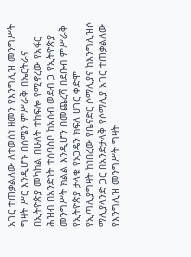አገር ተጠቃልለው ለተወሰነ ዘመን የእንግሊዝ መንግሥት ግዛት ሥር እንዲሆኑ በሰሜን ምሥራቅ በኤርትራና በኢትዮጵያ መካከል በሁለት ተከፍሎ የሚኖረው የአፋር ሕዝብ በአንድነት ተሰባስቦ ከአሰብ ወደብ ጋ የኢትዮጵያ መንግሥት ክልል እንዲሆን በመጨረሻ በደቡብ ምሥራቅ የኢትዮጵያ ታላቁ የኦጋዴን ክፍለ ሀገር ቀድሞ የኢጣሊያግዛት ከነበረው የቤናድር ሶማሊያና ከእንግሊዝሶ ማሊያላንድ ጋር በአንድታላቅ የሶማሊያ አገር ተጠቃልለው የእንግሊዝ መንግሥት ግዛት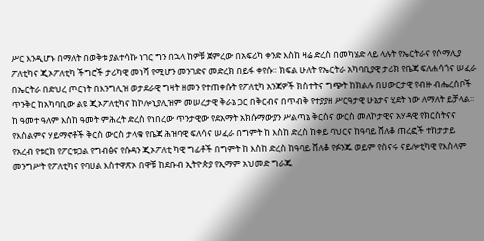ሥር እንዲሆኑ በማለት በወቅቱ ያልተሳኩ ነገር ግን በኋላ ከዎቹ ጀምረው በአፍሪካ ቀንድ እስከ ዛሬ ድረስ በመካሄድ ላይ ላሉት የኤርትራና የሶማሊያ ፖለቲካና ጂኦፖለቲካ ችግሮች ታሪካዊ መነሻ የሚሆን መንገድና መድረክ በይፋ ቀየሱ። ክፍል ሁለት የኤርትራ አካባቢያዊ ታሪክ የቤጃ ፍለሐሳጎና ሠፈራ በኤርትራ በድህረ ጦርነት በእንግሊዝ ወታደራዊ ግዛት ዘመን የተጠቀሱት የፖለቲካ አንጃዎች ክስተትና ግጭት ከክልሉ በሀውርታዊ የብዙ ብሔረሰቦች ጥንቅር ከአካባቢው ልዩ ጂኦፖለቲካና ከኮሎኒያሊዝም መሠረታዊ ቅራኔ ጋር በቅርብና በጥብቅ የተያያዘ ሥርዓታዊ ሁኔታና ሂደት ነው ለማለት ይቻላል። ከ ዓመተ ዓለም እስከ ዓመት ምሕረት ድረስ የነበረው ጥንታዊው የደአማት አክሱማውያን ሥልጣኔ ቅርስና ውርስ መለኮታዊና አሃዳዊ የክርስትናና የእስልምና ሃይማኖቶች ቅርስ ውርስ ታላቁ የቤጃ ሕዝባዊ ፍለሳና ሠፈራ በግምት ከ እስከ ድረስ ከቀይ ባህርና ከዓባይ ሸለቆ ጠረፎች ተከታታይ የአረብ የቱርክ የፖርቱጋል የግብፅና የሱዳን ጂኦፖለቲ ካዊ ግፊቶች በግምት ከ እስከ ድረስ ከዓባይ ሸለቆ የፉንጁ ወይም የስናሩ ናይሎቲካዊ የእስላም መንግሥት የፖለቲካና የባሀል እስተዋጽኦ በዋቹ ከደቡብ ኢትዮጵያ የኢማም አህመድ ግራጁ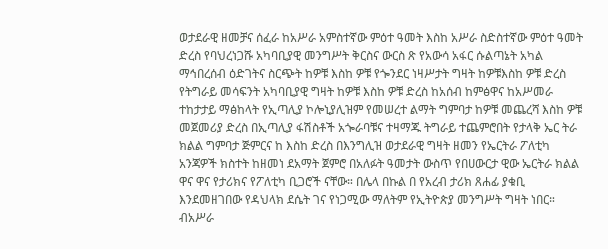ወታደራዊ ዘመቻና ሰፈራ ከአሥራ አምስተኛው ምዕተ ዓመት እስከ አሥራ ስድስተኛው ምዕተ ዓመት ድረስ የባህረነጋሹ አካባቢያዊ መንግሥት ቅርስና ውርስ ጽ የአውሳ አፋር ሱልጣኔት አካል ማኅበረሰብ ዕድገትና ስርጭት ከዎቹ እስከ ዎቹ የጐንደር ነዛሥታት ግዛት ከዎቹእስከ ዎቹ ድረስ የትግራይ መሳፍንት አካባቢያዊ ግዛት ከዎቹ እስከ ዎቹ ድረስ ከአሰብ ከምፅዋና ከአሥመራ ተከታታይ ማፅከላት የኢጣሊያ ኮሎኒያሊዝም የመሠረተ ልማት ግምባታ ከዎቹ መጨረሻ እስከ ዎቹ መጀመሪያ ድረስ በኢጣሊያ ፋሽስቶች አጐራባቹና ተዛማጁ ትግራይ ተጨምሮበት የታላቅ ኤር ትራ ክልል ግምባታ ጅምርና ከ እስከ ድረስ በእንግሊዝ ወታደራዊ ግዛት ዘመን የኤርትራ ፖለቲካ አንጃዎች ክስተት ከዘመነ ደአማት ጀምሮ በአለፉት ዓመታት ውስጥ የበሀውርታ ዊው ኤርትራ ክልል ዋና ዋና የታሪክና የፖለቲካ ቢጋሮች ናቸው። በሌላ በኩል በ የአረብ ታሪክ ጸሐፊ ያቁቢ እንደመዘገበው የዳህላክ ደሴት ገና የነጋሚው ማለትም የኢትዮጵያ መንግሥት ግዛት ነበር። ብአሥራ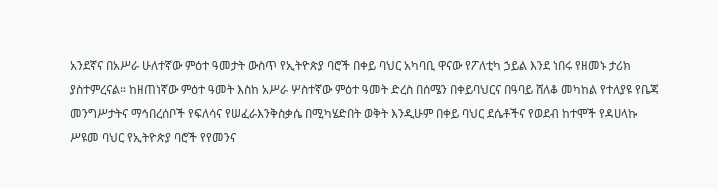አንደኛና በአሥራ ሁለተኛው ምዕተ ዓመታት ውስጥ የኢትዮጵያ ባሮች በቀይ ባህር አካባቢ ዋናው የፖለቲካ ኃይል እንደ ነበሩ የዘመኑ ታሪክ ያስተምረናል። ከዘጠነኛው ምዕተ ዓመት እስከ አሥራ ሦስተኛው ምዕተ ዓመት ድረስ በሰሜን በቀይባህርና በዓባይ ሸለቆ መካከል የተለያዩ የቤጃ መንግሥታትና ማኅበረሰቦች የፍለሳና የሠፈራእንቅስቃሴ በሚካሄድበት ወቅት እንዲሁም በቀይ ባህር ደሴቶችና የወደብ ከተሞች የዳሀላኩ ሥዩመ ባህር የኢትዮጵያ ባሮች የየመንና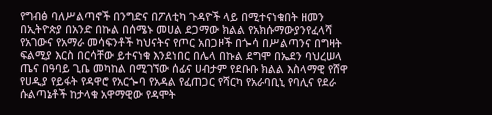የግብፅ ባለሥልጣኖች በንግድና በፖለቲካ ጉዳዮች ላይ በሚተናነቁበት ዘመን በኢትዮጵያ በአንድ በኩል በሰሜኑ መሀል ደጋማው ክልል የአክሱማውያንየፈላሻ የአገውና የአማራ መሳፍንቶች ካህናትና የጦር አበጋዞች በጐሳ በሥልጣንና በግዛት ፍልሚያ እርስ በርሳቸው ይተናነቁ እንደነበር በሌላ በኩል ደግሞ በኤደን ባህረሠላ ጤና በዓባይ ጊቤ መካከል በሚገኘው ሰፊና ሀብታም የደቡቡ ክልል እስላማዊ የሸዋ የሀዲያ የይፋት የዳዋሮ የአርጐባ የአዳል የፈጠጋር የሻርካ የአራባቢኒ የባሊና የደራ ሱልጣኔቶች ከታላቁ አዋማዊው የዳሞት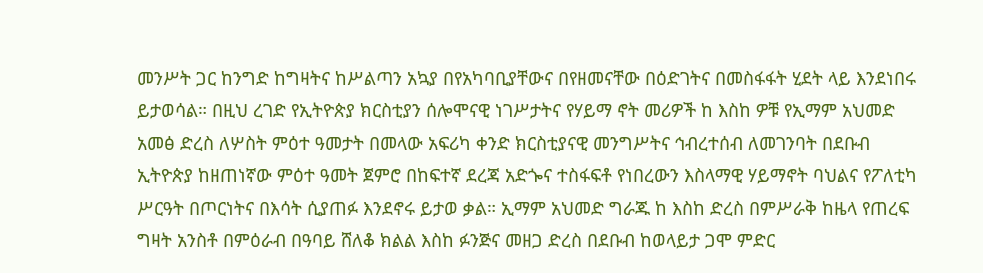መንሥት ጋር ከንግድ ከግዛትና ከሥልጣን አኳያ በየአካባቢያቸውና በየዘመናቸው በዕድገትና በመስፋፋት ሂደት ላይ እንደነበሩ ይታወሳል። በዚህ ረገድ የኢትዮጵያ ክርስቲያን ሰሎሞናዊ ነገሥታትና የሃይማ ኖት መሪዎች ከ እስከ ዎቹ የኢማም አህመድ አመፅ ድረስ ለሦስት ምዕተ ዓመታት በመላው አፍሪካ ቀንድ ክርስቲያናዊ መንግሥትና ኅብረተሰብ ለመገንባት በደቡብ ኢትዮጵያ ከዘጠነኛው ምዕተ ዓመት ጀምሮ በከፍተኛ ደረጃ አድጐና ተስፋፍቶ የነበረውን እስላማዊ ሃይማኖት ባህልና የፖለቲካ ሥርዓት በጦርነትና በእሳት ሲያጠፉ እንደኖሩ ይታወ ቃል። ኢማም አህመድ ግራጁ ከ እስከ ድረስ በምሥራቅ ከዜላ የጠረፍ ግዛት አንስቶ በምዕራብ በዓባይ ሸለቆ ክልል እስከ ፉንጅና መዘጋ ድረስ በደቡብ ከወላይታ ጋሞ ምድር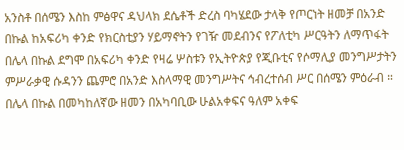አንስቶ በሰሜን እስከ ምፅዋና ዳህላክ ደሴቶች ድረስ ባካሄደው ታላቅ የጦርነት ዘመቻ በአንድ በኩል ከአፍሪካ ቀንድ የክርስቲያን ሃይማኖትን የገዥ መደብንና የፖለቲካ ሥርዓትን ለማጥፋት በሌላ በኩል ደግሞ በአፍሪካ ቀንድ የዛሬ ሦስቱን የኢትዮጵያ የጂቡቲና የሶማሊያ መንግሥታትን ምሥራቃዊ ሱዳንን ጨምሮ በአንድ እስላማዊ መንግሥትና ኅብረተሰብ ሥር በሰሜን ምዕራብ ። በሌላ በኩል በመካከለኛው ዘመን በአካባቢው ሁልአቀፍና ዓለም አቀፍ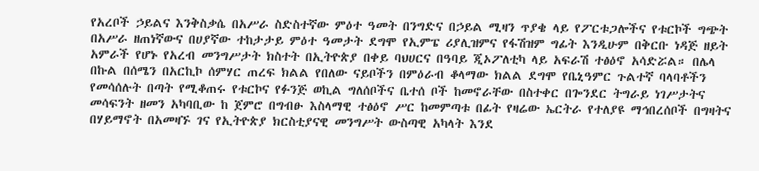የአረቦች ኃይልና እንቅስቃሴ በአሥራ ስድስተኛው ምዕተ ዓመት በንግድና በኃይል ሚዛን ጥያቄ ላይ የፖርቱጋሎችና የቱርኮች ግጭት በአሥራ ዘጠነኛውና በሀያኛው ተከታታይ ምዕተ ዓመታት ደግሞ የኢምፔ ሪያሊዝምና የፋሽዝም ግፊት እንዲሁም በቅርቡ ነዳጅ ዘይት አምራች የሆኑ የአረብ መንግሥታት ክስተት በኢትዮጵያ በቀይ ባህሀርና በዓባይ ጂኦፖለቲካ ላይ አፍራሽ ተፅዕኖ አሳድሯል። በሌላ በኩል በሰሜን በአርኪኮ ሰምሃር ጠረፍ ክልል የበለው ናይቦችን በምዕራብ ቆላማው ክልል ደግሞ የቤኒዓምር ጉልተኛ ባላባቶችን የመሳሰሉት በጣት የሚቆጠሩ የቱርኮና የፉንጅ ወኪል ግለሰቦችና ቤተሰ ቦች ከመኖራቸው በስተቀር በጐንደር ትግራይ ነገሥታትና መሳፍንት ዘመን አካባቢው ከ ጀምሮ በግብፁ እስላማዊ ተፅዕኖ ሥር ከመምጣቱ በፊት የዛሬው ኤርትራ የተለያዩ ማኅበረሰቦች በግዛትና በሃይማኖት በአመዛኙ ገና የኢትዮጵያ ክርስቲያናዊ መንግሥት ውስጣዊ አካላት እንደ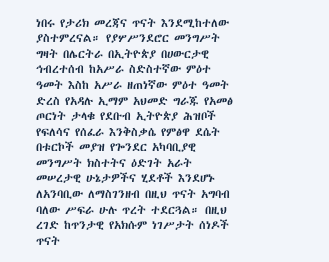ነበሩ የታሪክ መረጃና ጥናት እንደሚከተለው ያስተምረናል። የያሦሥንደሮር መንግሥት ግዛት በሌርትራ በኢትዮጵያ በሀውርታዊ ኅብረተሰብ ከአሥራ ስድስተኛው ምዕተ ዓመት እስከ አሥራ ዘጠነኛው ምዕተ ዓመት ድረስ የአዳሉ ኢማም አህመድ ግራጁ የአመፅ ጦርነት ታላቁ የደቡብ ኢትዮጵያ ሕዝቦች የፍለሳና የሰፈራ እንቅስቃሴ የምፅዋ ደሴት በቱርኮች መያዝ የጐንደር አካባቢያዊ መንግሥት ክስተትና ዕድገት አራት መሠረታዊ ሁኔታዎችና ሂደቶች እንደሆኑ ለአንባቢው ለማስገንዘብ በዚህ ጥናት አግባብ ባለው ሥፍራ ሁሉ ጥረት ተደርጓል። በዚህ ረገድ ከጥንታዊ የአክሱም ነገሥታት ሰነዶች ጥናት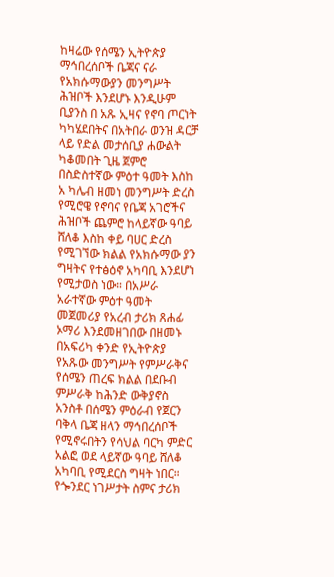ከዛሬው የሰሜን ኢትዮጵያ ማኅበረሰቦች ቤጃና ናራ የአክሱማውያን መንግሥት ሕዝቦች እንደሆኑ እንዲሁም ቢያንስ በ አጹ ኢዛና የኖባ ጦርነት ካካሄደበትና በአትበራ ወንዝ ዳርቻ ላይ የድል መታሰቢያ ሐውልት ካቆመበት ጊዜ ጀምሮ በስድስተኛው ምዕተ ዓመት እስከ አ ካሌብ ዘመነ መንግሥት ድረስ የሚሮዌ የኖባና የቤጃ አገሮችና ሕዝቦች ጨምሮ ከላይኛው ዓባይ ሸለቆ እስከ ቀይ ባሀር ድረስ የሚገኘው ክልል የአክሱማው ያን ግዛትና የተፅዕኖ አካባቢ እንደሆነ የሚታወስ ነው። በአሥራ አራተኛው ምዕተ ዓመት መጀመሪያ የአረብ ታሪክ ጸሐፊ ኦማሪ እንደመዘገበው በዘመኑ በአፍሪካ ቀንድ የኢትዮጵያ የአጹው መንግሥት የምሥራቅና የሰሜን ጠረፍ ክልል በደቡብ ምሥራቅ ከሕንድ ውቅያኖስ አንስቶ በሰሜን ምዕራብ የጀርን ባቅላ ቤጃ ዘላን ማኅበረሰቦች የሚኖሩበትን የሳህል ባርካ ምድር አልፎ ወደ ላይኛው ዓባይ ሸለቆ አካባቢ የሚደርስ ግዛት ነበር። የጐንደር ነገሥታት ስምና ታሪክ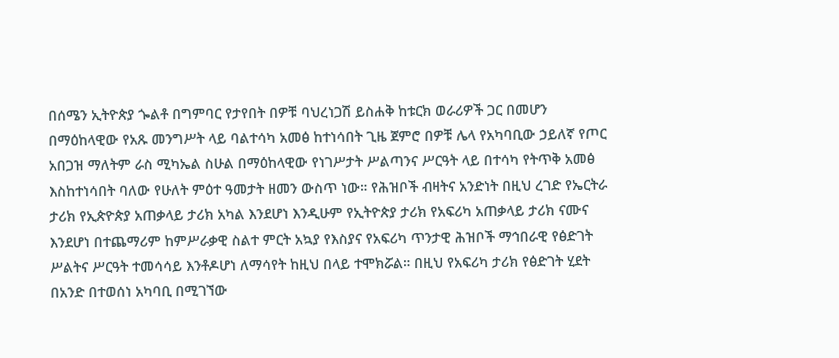በሰሜን ኢትዮጵያ ጐልቶ በግምባር የታየበት በዎቹ ባህረነጋሽ ይስሐቅ ከቱርክ ወራሪዎች ጋር በመሆን በማዕከላዊው የአጹ መንግሥት ላይ ባልተሳካ አመፅ ከተነሳበት ጊዜ ጀምሮ በዎቹ ሌላ የአካባቢው ኃይለኛ የጦር አበጋዝ ማለትም ራስ ሚካኤል ስሁል በማዕከላዊው የነገሥታት ሥልጣንና ሥርዓት ላይ በተሳካ የትጥቅ አመፅ እስከተነሳበት ባለው የሁለት ምዕተ ዓመታት ዘመን ውስጥ ነው። የሕዝቦች ብዛትና አንድነት በዚህ ረገድ የኤርትራ ታሪክ የኢጵዮጵያ አጠቃላይ ታሪክ አካል እንደሆነ እንዲሁም የኢትዮጵያ ታሪክ የአፍሪካ አጠቃላይ ታሪክ ናሙና እንደሆነ በተጨማሪም ከምሥራቃዊ ስልተ ምርት አኳያ የእስያና የአፍሪካ ጥንታዊ ሕዝቦች ማኅበራዊ የፅድገት ሥልትና ሥርዓት ተመሳሳይ እንቶዶሆነ ለማሳየት ከዚህ በላይ ተሞክሯል። በዚህ የአፍሪካ ታሪክ የፅድገት ሂደት በአንድ በተወሰነ አካባቢ በሚገኘው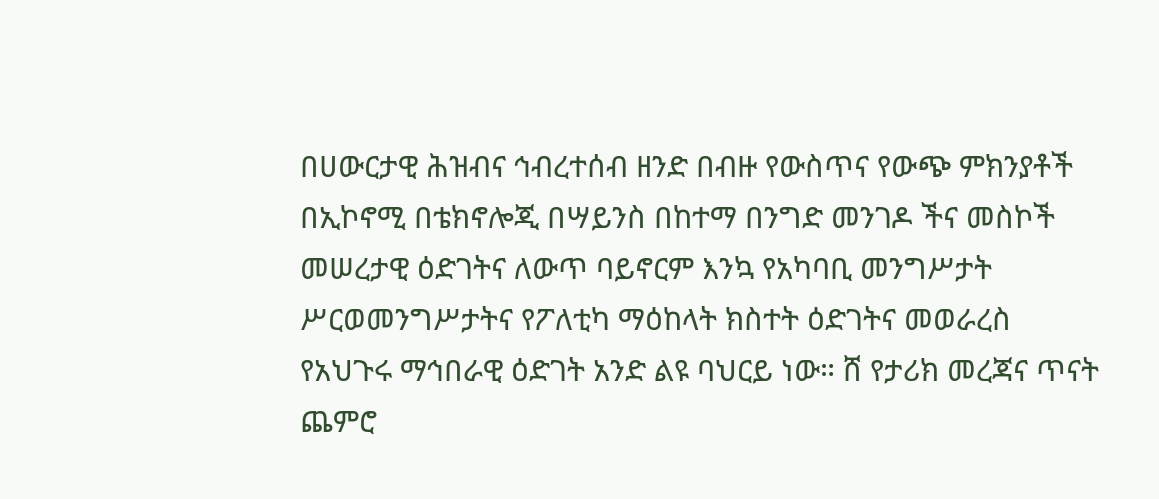በሀውርታዊ ሕዝብና ኅብረተሰብ ዘንድ በብዙ የውስጥና የውጭ ምክንያቶች በኢኮኖሚ በቴክኖሎጂ በሣይንስ በከተማ በንግድ መንገዶ ችና መስኮች መሠረታዊ ዕድገትና ለውጥ ባይኖርም እንኳ የአካባቢ መንግሥታት ሥርወመንግሥታትና የፖለቲካ ማዕከላት ክስተት ዕድገትና መወራረስ የአህጉሩ ማኅበራዊ ዕድገት አንድ ልዩ ባህርይ ነው። ሸ የታሪክ መረጃና ጥናት ጨምሮ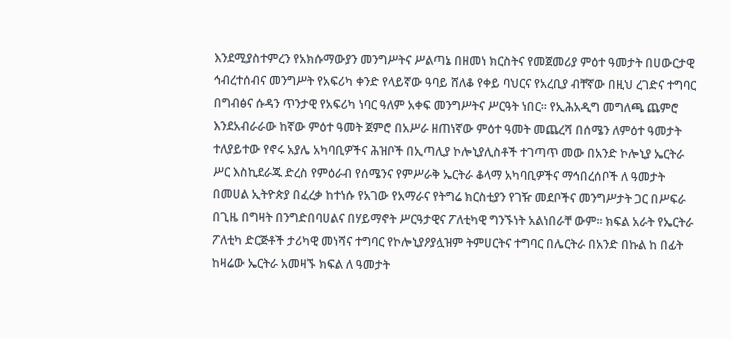እንደሚያስተምረን የአክሱማውያን መንግሥትና ሥልጣኔ በዘመነ ክርስትና የመጀመሪያ ምዕተ ዓመታት በሀውርታዊ ኅብረተሰብና መንግሥት የአፍሪካ ቀንድ የላይኛው ዓባይ ሸለቆ የቀይ ባህርና የአረቢያ ብቸኛው በዚህ ረገድና ተግባር በግብፅና ሱዳን ጥንታዊ የአፍሪካ ነባር ዓለም አቀፍ መንግሥትና ሥርዓት ነበር። የኢሕአዲግ መግለጫ ጨምሮ እንደአብራራው ከኛው ምዕተ ዓመት ጀምሮ በአሥራ ዘጠነኛው ምዕተ ዓመት መጨረሻ በሰሜን ለምዕተ ዓመታት ተለያይተው የኖሩ አያሌ አካባቢዎችና ሕዝቦች በኢጣሊያ ኮሎኒያሊስቶች ተገጣጥ መው በአንድ ኮሎኒያ ኤርትራ ሥር እስኪደራጁ ድረስ የምዕራብ የሰሜንና የምሥራቅ ኤርትራ ቆላማ አካባቢዎችና ማኅበረሰቦች ለ ዓመታት በመሀል ኢትዮጵያ በፈረቃ ከተነሱ የአገው የአማራና የትግሬ ክርስቲያን የገዥ መደቦችና መንግሥታት ጋር በሥፍራ በጊዜ በግዛት በንግድበባሀልና በሃይማኖት ሥርዓታዊና ፖለቲካዊ ግንኙነት አልነበራቸ ውም። ክፍል አራት የኤርትራ ፖለቲካ ድርጅቶች ታሪካዊ መነሻና ተግባር የኮሎኒያዖያሏዝም ትምሀርትና ተግባር በሌርትራ በአንድ በኩል ከ በፊት ከዛሬው ኤርትራ አመዛኙ ክፍል ለ ዓመታት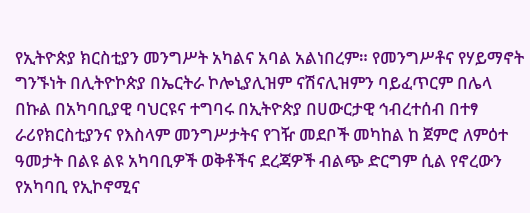የኢትዮጵያ ክርስቲያን መንግሥት አካልና አባል አልነበረም። የመንግሥቶና የሃይማኖት ግንኙነት በሊትዮኮጵያ በኤርትራ ኮሎኒያሊዝም ናሽናሊዝምን ባይፈጥርም በሌላ በኩል በአካባቢያዊ ባህርዩና ተግባሩ በኢትዮጵያ በሀውርታዊ ኅብረተሰብ በተፃ ራሪየክርስቲያንና የእስላም መንግሥታትና የገዥ መደቦች መካከል ከ ጀምሮ ለምዕተ ዓመታት በልዩ ልዩ አካባቢዎች ወቅቶችና ደረጃዎች ብልጭ ድርግም ሲል የኖረውን የአካባቢ የኢኮኖሚና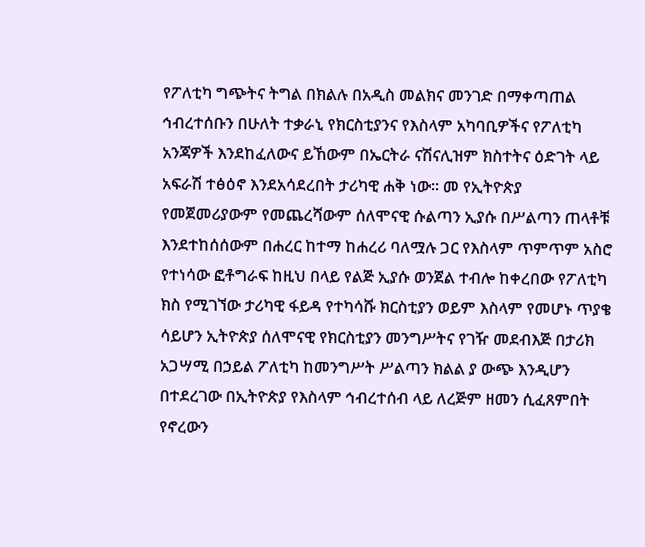የፖለቲካ ግጭትና ትግል በክልሉ በአዲስ መልክና መንገድ በማቀጣጠል ኅብረተሰቡን በሁለት ተቃራኒ የክርስቲያንና የእስላም አካባቢዎችና የፖለቲካ አንጃዎች እንደከፈለውና ይኸውም በኤርትራ ናሽናሊዝም ክስተትና ዕድገት ላይ አፍራሽ ተፅዕኖ እንደአሳደረበት ታሪካዊ ሐቅ ነው። መ የኢትዮጵያ የመጀመሪያውም የመጨረሻውም ሰለሞናዊ ሱልጣን ኢያሱ በሥልጣን ጠላቶቹ እንደተከሰሰውም በሐረር ከተማ ከሐረሪ ባለሟሉ ጋር የእስላም ጥምጥም አስሮ የተነሳው ፎቶግራፍ ከዚህ በላይ የልጅ ኢያሱ ወንጀል ተብሎ ከቀረበው የፖለቲካ ክስ የሚገኘው ታሪካዊ ፋይዳ የተካሳሹ ክርስቲያን ወይም እስላም የመሆኑ ጥያቄ ሳይሆን ኢትዮጵያ ሰለሞናዊ የክርስቲያን መንግሥትና የገዥ መደብእጅ በታሪክ አጋሣሚ በኃይል ፖለቲካ ከመንግሥት ሥልጣን ክልል ያ ውጭ እንዲሆን በተደረገው በኢትዮጵያ የእስላም ኅብረተሰብ ላይ ለረጅም ዘመን ሲፈጸምበት የኖረውን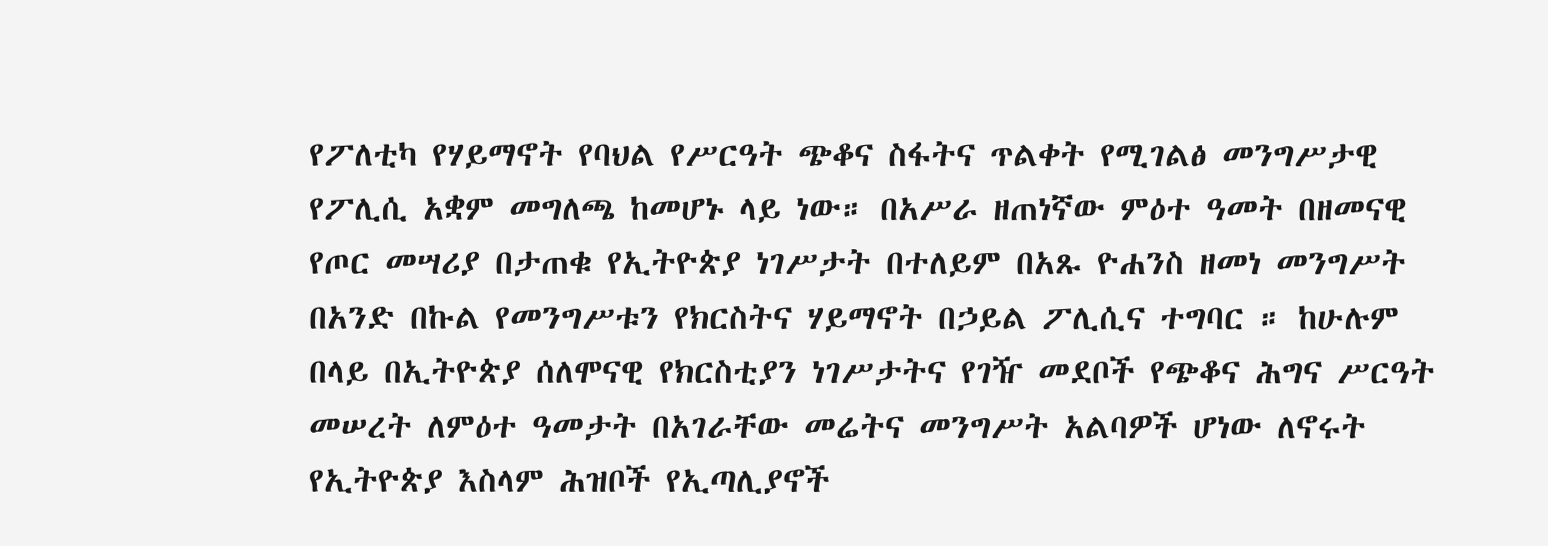የፖለቲካ የሃይማኖት የባህል የሥርዓት ጭቆና ስፋትና ጥልቀት የሚገልፅ መንግሥታዊ የፖሊሲ አቋም መግለጫ ከመሆኑ ላይ ነው። በአሥራ ዘጠነኛው ምዕተ ዓመት በዘመናዊ የጦር መሣሪያ በታጠቁ የኢትዮጵያ ነገሥታት በተለይም በአጹ ዮሐንስ ዘመነ መንግሥት በአንድ በኩል የመንግሥቱን የክርስትና ሃይማኖት በኃይል ፖሊሲና ተግባር ። ከሁሉም በላይ በኢትዮጵያ ሰለሞናዊ የክርስቲያን ነገሥታትና የገዥ መደቦች የጭቆና ሕግና ሥርዓት መሠረት ለምዕተ ዓመታት በአገራቸው መሬትና መንግሥት አልባዎች ሆነው ለኖሩት የኢትዮጵያ እስላም ሕዝቦች የኢጣሊያኖች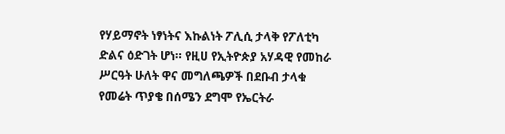የሃይማኖት ነፃነትና እኩልነት ፖሊሲ ታላቅ የፖለቲካ ድልና ዕድገት ሆነ። የዚሀ የኢትዮጵያ አሃዳዊ የመከራ ሥርዓት ሁለት ዋና መግለጫዎች በደቡብ ታላቁ የመሬት ጥያቄ በሰሜን ደግሞ የኤርትራ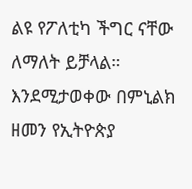ልዩ የፖለቲካ ችግር ናቸው ለማለት ይቻላል። እንደሚታወቀው በምኒልክ ዘመን የኢትዮጵያ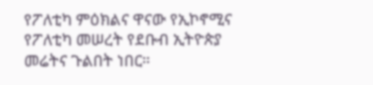የፖለቲካ ምዕክልና ዋናው የኢኮኖሚና የፖለቲካ መሠረት የደቡብ ኢትዮጵያ መሬትና ጉልበት ነበር።